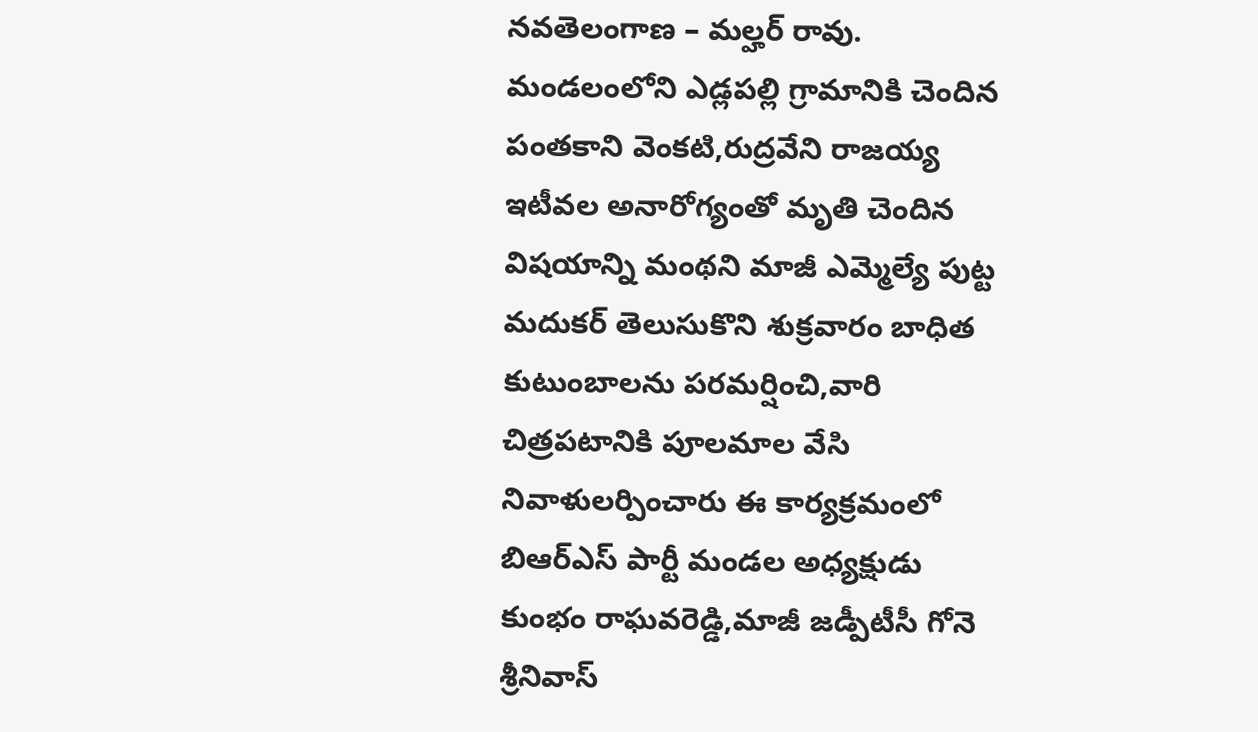నవతెలంగాణ – మల్హర్ రావు.
మండలంలోని ఎడ్లపల్లి గ్రామానికి చెందిన పంతకాని వెంకటి,రుద్రవేని రాజయ్య ఇటీవల అనారోగ్యంతో మృతి చెందిన విషయాన్ని మంథని మాజీ ఎమ్మెల్యే పుట్ట మదుకర్ తెలుసుకొని శుక్రవారం బాధిత కుటుంబాలను పరమర్షించి,వారి చిత్రపటానికి పూలమాల వేసి నివాళులర్పించారు ఈ కార్యక్రమంలో బిఆర్ఎస్ పార్టీ మండల అధ్యక్షుడు కుంభం రాఘవరెడ్డి,మాజీ జడ్పీటీసీ గోనె శ్రీనివాస్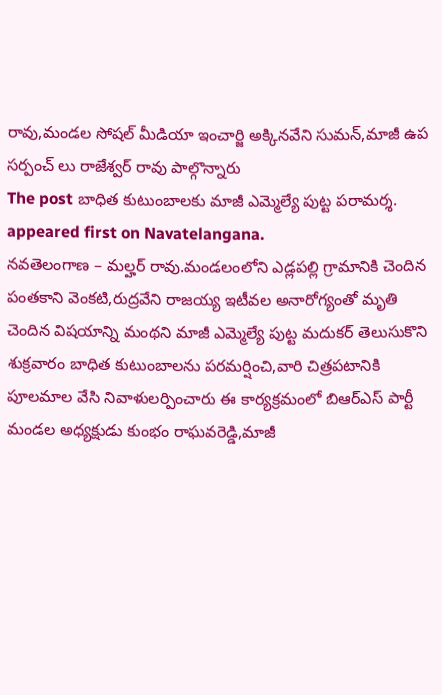రావు,మండల సోషల్ మీడియా ఇంచార్జి అక్కినవేని సుమన్,మాజీ ఉప సర్పంచ్ లు రాజేశ్వర్ రావు పాల్గొన్నారు
The post బాధిత కుటుంబాలకు మాజీ ఎమ్మెల్యే పుట్ట పరామర్శ. appeared first on Navatelangana.
నవతెలంగాణ – మల్హర్ రావు.మండలంలోని ఎడ్లపల్లి గ్రామానికి చెందిన పంతకాని వెంకటి,రుద్రవేని రాజయ్య ఇటీవల అనారోగ్యంతో మృతి చెందిన విషయాన్ని మంథని మాజీ ఎమ్మెల్యే పుట్ట మదుకర్ తెలుసుకొని శుక్రవారం బాధిత కుటుంబాలను పరమర్షించి,వారి చిత్రపటానికి పూలమాల వేసి నివాళులర్పించారు ఈ కార్యక్రమంలో బిఆర్ఎస్ పార్టీ మండల అధ్యక్షుడు కుంభం రాఘవరెడ్డి,మాజీ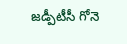జడ్పీటీసీ గోనె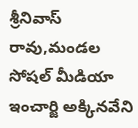శ్రీనివాస్ రావు,మండల సోషల్ మీడియా ఇంచార్జి అక్కినవేని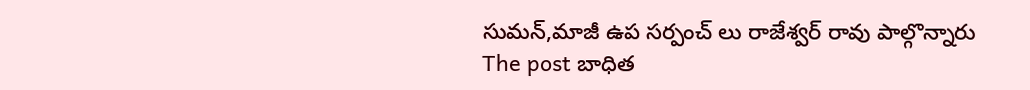సుమన్,మాజీ ఉప సర్పంచ్ లు రాజేశ్వర్ రావు పాల్గొన్నారు
The post బాధిత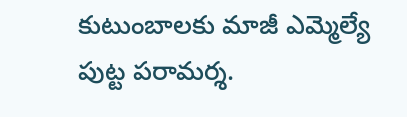కుటుంబాలకు మాజీ ఎమ్మెల్యే పుట్ట పరామర్శ.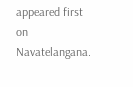appeared first on Navatelangana.